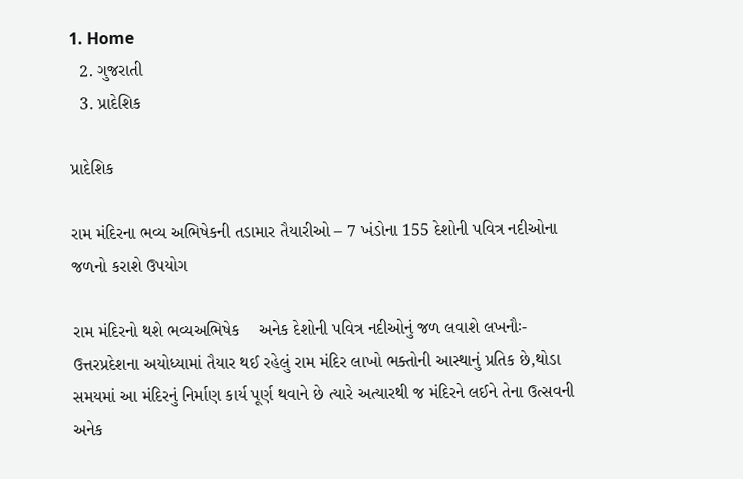1. Home
  2. ગુજરાતી
  3. પ્રાદેશિક

પ્રાદેશિક

રામ મંદિરના ભવ્ય અભિષેકની તડામાર તૈયારીઓ – 7 ખંડોના 155 દેશોની પવિત્ર નદીઓના જળનો કરાશે ઉપયોગ

રામ મંદિરનો થશે ભવ્યઅભિષેક    અનેક દેશોની પવિત્ર નદીઓનું જળ લવાશે લખનૌઃ-  ઉત્તરપ્રદેશના અયોધ્યામાં તૈયાર થઈ રહેલું રામ મંદિર લાખો ભક્તોની આસ્થાનું પ્રતિક છે,થોડા સમયમાં આ મંદિરનું નિર્માણ કાર્ય પૂર્ણ થવાને છે ત્યારે અત્યારથી જ મંદિરને લઈને તેના ઉત્સવની અનેક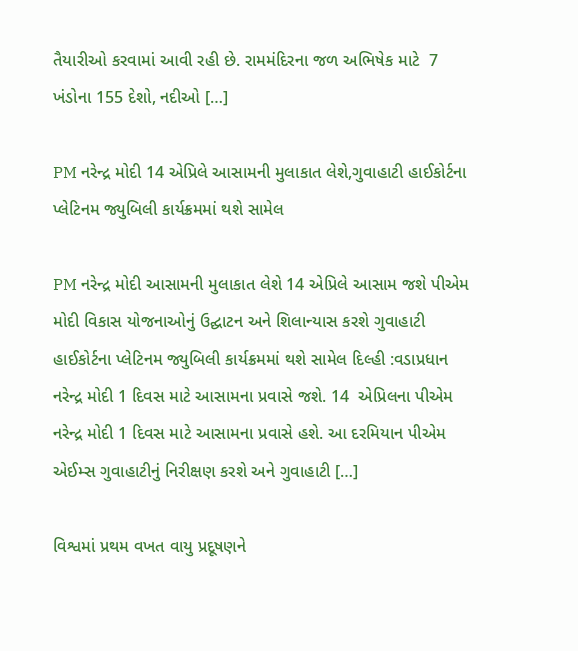તૈયારીઓ કરવામાં આવી રહી છે. રામમંદિરના જળ અભિષેક માટે  7 ખંડોના 155 દેશો, નદીઓ […]

PM નરેન્દ્ર મોદી 14 એપ્રિલે આસામની મુલાકાત લેશે,ગુવાહાટી હાઈકોર્ટના પ્લેટિનમ જ્યુબિલી કાર્યક્રમમાં થશે સામેલ

PM નરેન્દ્ર મોદી આસામની મુલાકાત લેશે 14 એપ્રિલે આસામ જશે પીએમ મોદી વિકાસ યોજનાઓનું ઉદ્ઘાટન અને શિલાન્યાસ કરશે ગુવાહાટી હાઈકોર્ટના પ્લેટિનમ જ્યુબિલી કાર્યક્રમમાં થશે સામેલ દિલ્હી :વડાપ્રધાન નરેન્દ્ર મોદી 1 દિવસ માટે આસામના પ્રવાસે જશે. 14  એપ્રિલના પીએમ નરેન્દ્ર મોદી 1 દિવસ માટે આસામના પ્રવાસે હશે. આ દરમિયાન પીએમ એઈમ્સ ગુવાહાટીનું નિરીક્ષણ કરશે અને ગુવાહાટી […]

વિશ્વમાં પ્રથમ વખત વાયુ પ્રદૂષણને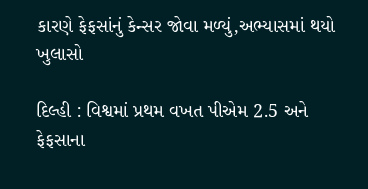કારણે ફેફસાંનું કેન્સર જોવા મળ્યું,અભ્યાસમાં થયો ખુલાસો

દિલ્હી : વિશ્વમાં પ્રથમ વખત પીએમ 2.5 અને ફેફસાના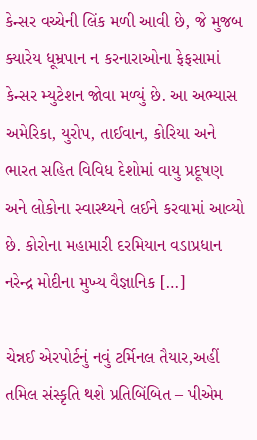કેન્સર વચ્ચેની લિંક મળી આવી છે, જે મુજબ ક્યારેય ધૂમ્રપાન ન કરનારાઓના ફેફસામાં કેન્સર મ્યુટેશન જોવા મળ્યું છે. આ અભ્યાસ અમેરિકા, યુરોપ, તાઈવાન, કોરિયા અને ભારત સહિત વિવિધ દેશોમાં વાયુ પ્રદૂષણ અને લોકોના સ્વાસ્થ્યને લઈને કરવામાં આવ્યો છે. કોરોના મહામારી દરમિયાન વડાપ્રધાન નરેન્દ્ર મોદીના મુખ્ય વૈજ્ઞાનિક […]

ચેન્નઈ એરપોર્ટનું નવું ટર્મિનલ તૈયાર,અહીં તમિલ સંસ્કૃતિ થશે પ્રતિબિંબિત – પીએમ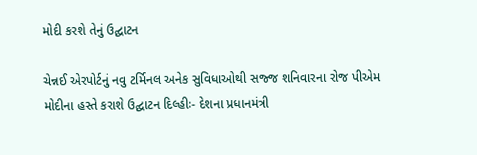મોદી કરશે તેનું ઉદ્ઘાટન

ચેન્નઈ એરપોર્ટનું નવુ ટર્મિનલ અનેક સુવિધાઓથી સજ્જ શનિવારના રોજ પીએમ મોદીના હસ્તે કરાશે ઉદ્ઘાટન દિલ્હીઃ- દેશના પ્રધાનમંત્રી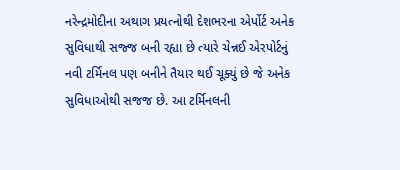નરેન્દ્રમોદીના અથાગ પ્રયત્નોથી દેશભરના એર્પોર્ટ અનેક સુવિધાથી સજ્જ બની રહ્યા છે ત્યારે ચેન્નઈ એરપોર્ટનું નવી ટર્મિનલ પણ બનીને તૈયાર થઈ ચૂક્યું છે જે અનેક સુવિધાઓથી સજજ છે. આ ટર્મિનલની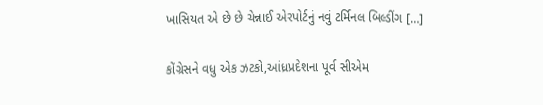ખાસિયત એ છે છે ચેન્નાઈ એરપોર્ટનું નવું ટર્મિનલ બિલ્ડીંગ […]

કોંગ્રેસને વધુ એક ઝટકો,આંધ્રપ્રદેશના પૂર્વ સીએમ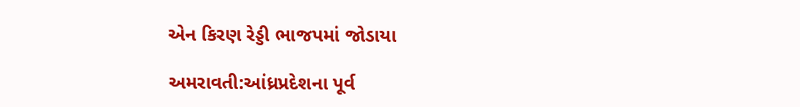એન કિરણ રેડ્ડી ભાજપમાં જોડાયા

અમરાવતી:આંધ્રપ્રદેશના પૂર્વ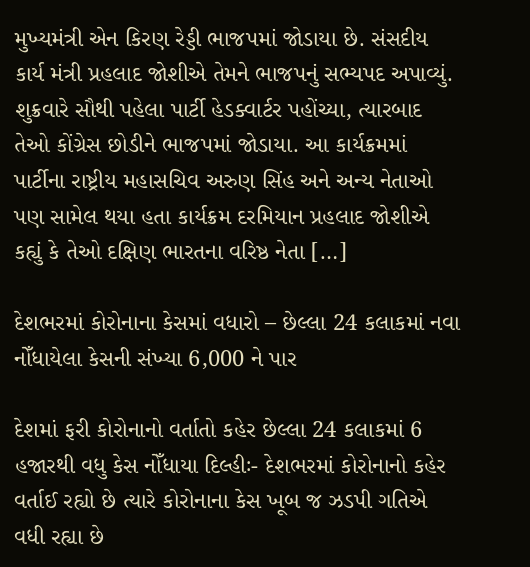મુખ્યમંત્રી એન કિરણ રેડ્ડી ભાજપમાં જોડાયા છે. સંસદીય કાર્ય મંત્રી પ્રહલાદ જોશીએ તેમને ભાજપનું સભ્યપદ અપાવ્યું. શુક્રવારે સૌથી પહેલા પાર્ટી હેડક્વાર્ટર પહોંચ્યા, ત્યારબાદ તેઓ કોંગ્રેસ છોડીને ભાજપમાં જોડાયા. આ કાર્યક્રમમાં પાર્ટીના રાષ્ટ્રીય મહાસચિવ અરુણ સિંહ અને અન્ય નેતાઓ પણ સામેલ થયા હતા કાર્યક્રમ દરમિયાન પ્રહલાદ જોશીએ કહ્યું કે તેઓ દક્ષિણ ભારતના વરિષ્ઠ નેતા […]

દેશભરમાં કોરોનાના કેસમાં વધારો – છેલ્લા 24 કલાકમાં નવા નોઁધાયેલા કેસની સંખ્યા 6,000 ને પાર

દેશમાં ફરી કોરોનાનો વર્તાતો કહેર છેલ્લા 24 કલાકમાં 6 હજારથી વધુ કેસ નોઁધાયા દિલ્હીઃ- દેશભરમાં કોરોનાનો કહેર વર્તાઈ રહ્યો છે ત્યારે કોરોનાના કેસ ખૂબ જ ઝડપી ગતિએ વધી રહ્યા છે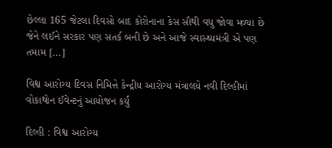છેલ્લા 165 જેટલા દિવસો બાદ કોરોનાના કેસ સૌથી વધુ જોવા મળ્યા છે જેને લઈને સરકાર પણ સતર્ક બની છે અને આજે સ્વાસ્થ્યમંત્રી એ પણ તમામ […]

વિશ્વ આરોગ્ય દિવસ નિમિત્તે કેન્દ્રીય આરોગ્ય મંત્રાલયે નવી દિલ્હીમાં વોકાથોન ઈવેન્ટનું આયોજન કર્યું

દિલ્હી : વિશ્વ આરોગ્ય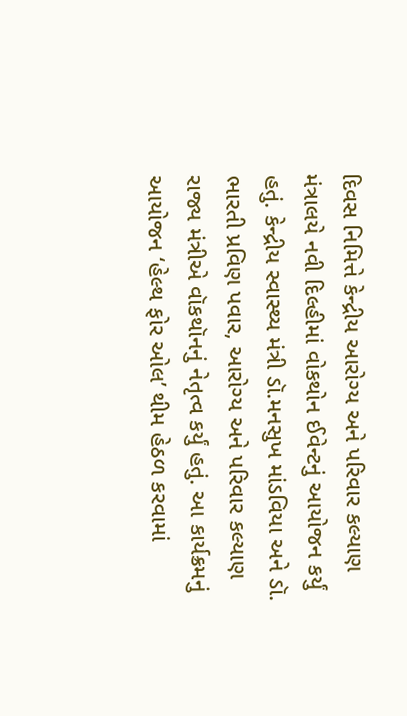દિવસ નિમિત્તે કેન્દ્રીય આરોગ્ય અને પરિવાર કલ્યાણ મંત્રાલયે નવી દિલ્હીમાં વોકથોન ઈવેન્ટનું આયોજન કર્યું હતું. કેન્દ્રીય સ્વાસ્થ્ય મંત્રી ડૉ.મનસુખ માંડવિયા અને ડૉ. ભારતી પ્રવિણ પવાર, આરોગ્ય અને પરિવાર કલ્યાણ રાજ્ય મંત્રીએ વૉકથૉનનું નેતૃત્વ કર્યું હતું. આ કાર્યક્રમનું આયોજન ‘હેલ્થ ફોર ઓલ’ થીમ હેઠળ કરવામાં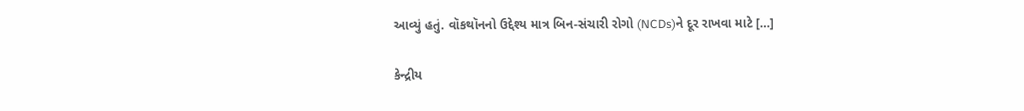આવ્યું હતું. વૉકથૉનનો ઉદ્દેશ્ય માત્ર બિન-સંચારી રોગો (NCDs)ને દૂર રાખવા માટે […]

કેન્દ્રીય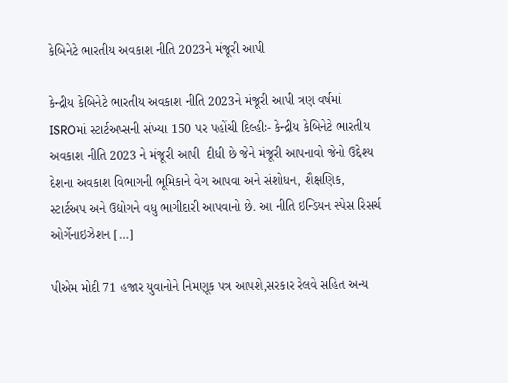કેબિનેટે ભારતીય અવકાશ નીતિ 2023ને મંજૂરી આપી

કેન્દ્રીય કેબિનેટે ભારતીય અવકાશ નીતિ 2023ને મંજૂરી આપી ત્રણ વર્ષમાં ISROમાં સ્ટાર્ટઅપ્સની સંખ્યા 150 પર પહોંચી દિલ્હીઃ- કેન્દ્રીય કેબિનેટે ભારતીય અવકાશ નીતિ 2023 ને મંજૂરી આપી  દીધી છે જેને મંજૂરી આપનાવો જેનો ઉદ્દેશ્ય દેશના અવકાશ વિભાગની ભૂમિકાને વેગ આપવા અને સંશોધન, શૈક્ષણિક, સ્ટાર્ટઅપ અને ઉદ્યોગને વધુ ભાગીદારી આપવાનો છે. આ નીતિ ઇન્ડિયન સ્પેસ રિસર્ચ ઓર્ગેનાઇઝેશન […]

પીએમ મોદી 71 હજાર યુવાનોને નિમણૂક પત્ર આપશે,સરકાર રેલવે સહિત અન્ય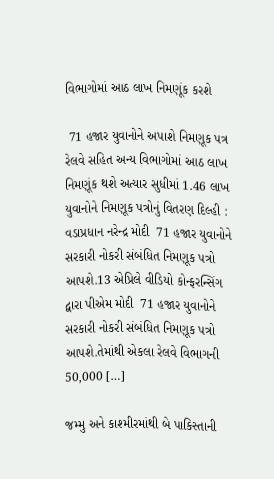વિભાગોમાં આઠ લાખ નિમણૂંક કરશે

 71 હજાર યુવાનોને અપાશે નિમણૂક પત્ર રેલવે સહિત અન્ય વિભાગોમાં આઠ લાખ નિમણૂંક થશે અત્યાર સુધીમાં 1.46 લાખ યુવાનોને નિમણૂક પત્રોનું વિતરણ દિલ્હી : વડાપ્રધાન નરેન્દ્ર મોદી  71 હજાર યુવાનોને સરકારી નોકરી સંબંધિત નિમણૂક પત્રો આપશે.13 એપ્રિલે વીડિયો કોન્ફરન્સિંગ દ્વારા પીએમ મોદી  71 હજાર યુવાનોને સરકારી નોકરી સંબંધિત નિમણૂક પત્રો આપશે.તેમાંથી એકલા રેલવે વિભાગની 50,000 […]

જમ્મુ અને કાશ્મીરમાંથી બે પાકિસ્તાની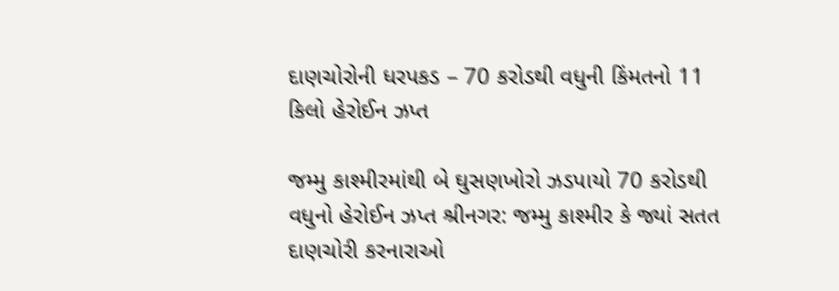દાણચોરોની ધરપકડ – 70 કરોડથી વધુની કિંમતનો 11 કિલો હેરોઈન ઝપ્ત

જમ્મુ કાશ્મીરમાંથી બે ઘુસણખોરો ઝડપાયો 70 કરોડથી વધુનો હેરોઈન ઝપ્ત શ્રીનગર: જમ્મુ કાશ્મીર કે જ્યાં સતત દાણચોરી કરનારાઓ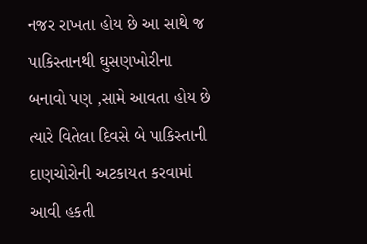નજર રાખતા હોય છે આ સાથે જ પાકિસ્તાનથી ઘુસણખોરીના બનાવો પણ ,સામે આવતા હોય છે ત્યારે વિતેલા દિવસે બે પાકિસ્તાની દાણચોરોની અટકાયત કરવામાં આવી હકતી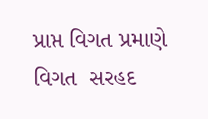પ્રાપ્ત વિગત પ્રમાણે  વિગત  સરહદ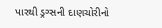પારથી ડ્રગ્સની દાણચોરીનો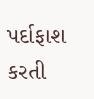પર્દાફાશ કરતી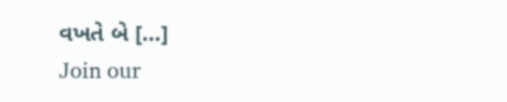વખતે બે […]
Join our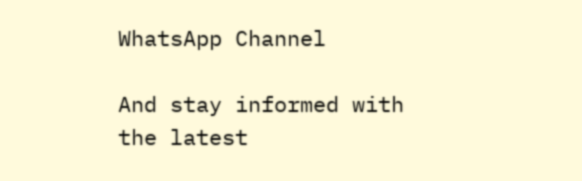WhatsApp Channel

And stay informed with the latest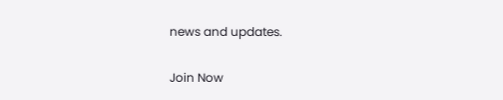news and updates.

Join Now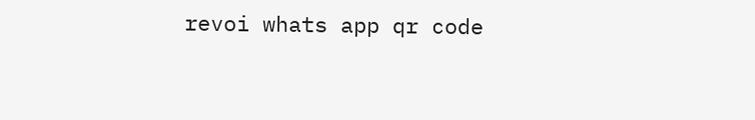revoi whats app qr code